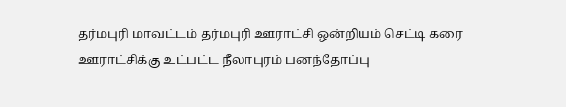தர்மபுரி மாவட்டம் தர்மபுரி ஊராட்சி ஒன்றியம் செட்டி கரை ஊராட்சிக்கு உட்பட்ட நீலாபுரம் பனந்தோப்பு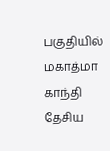பகுதியில் மகாத்மா காந்தி தேசிய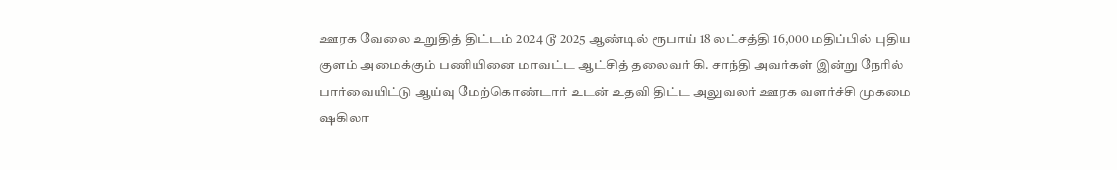ஊரக வேலை உறுதித் திட்டம் 2024 டூ 2025 ஆண்டில் ரூபாய் 18 லட்சத்தி 16,000 மதிப்பில் புதிய குளம் அமைக்கும் பணியினை மாவட்ட ஆட்சித் தலைவர் கி. சாந்தி அவர்கள் இன்று நேரில் பார்வையிட்டு ஆய்வு மேற்கொண்டார் உடன் உதவி திட்ட அலுவலர் ஊரக வளர்ச்சி முகமை ஷகிலா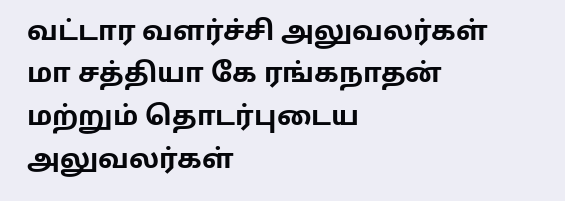வட்டார வளர்ச்சி அலுவலர்கள் மா சத்தியா கே ரங்கநாதன் மற்றும் தொடர்புடைய அலுவலர்கள்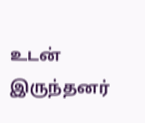உடன் இருந்தனர்